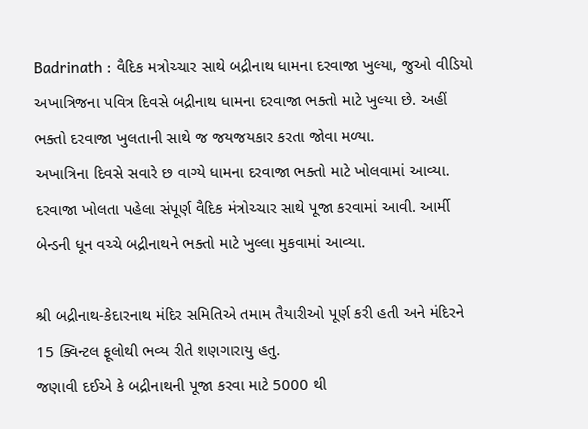Badrinath : વૈદિક મત્રોચ્ચાર સાથે બદ્રીનાથ ધામના દરવાજા ખુલ્યા, જુઓ વીડિયો
અખાત્રિજના પવિત્ર દિવસે બદ્રીનાથ ધામના દરવાજા ભક્તો માટે ખુલ્યા છે. અહીં ભક્તો દરવાજા ખુલતાની સાથે જ જયજયકાર કરતા જોવા મળ્યા.
અખાત્રિના દિવસે સવારે છ વાગ્યે ધામના દરવાજા ભક્તો માટે ખોલવામાં આવ્યા. દરવાજા ખોલતા પહેલા સંપૂર્ણ વૈદિક મંત્રોચ્ચાર સાથે પૂજા કરવામાં આવી. આર્મી બેન્ડની ધૂન વચ્ચે બદ્રીનાથને ભક્તો માટે ખુલ્લા મુકવામાં આવ્યા.

શ્રી બદ્રીનાથ-કેદારનાથ મંદિર સમિતિએ તમામ તૈયારીઓ પૂર્ણ કરી હતી અને મંદિરને 15 ક્વિન્ટલ ફૂલોથી ભવ્ય રીતે શણગારાયુ હતુ.
જણાવી દઈએ કે બદ્રીનાથની પૂજા કરવા માટે 5000 થી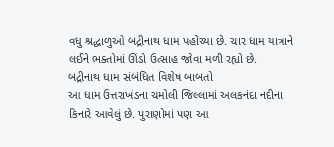વધુ શ્રદ્ધાળુઓ બદ્રીનાથ ધામ પહોંચ્યા છે. ચાર ધામ યાત્રાને લઈને ભક્તોમાં ઊંડો ઉત્સાહ જોવા મળી રહ્યો છે.
બદ્રીનાથ ધામ સંબંધિત વિશેષ બાબતો
આ ધામ ઉત્તરાખંડના ચમોલી જિલ્લામાં અલકનંદા નદીના કિનારે આવેલું છે. પુરાણોમાં પણ આ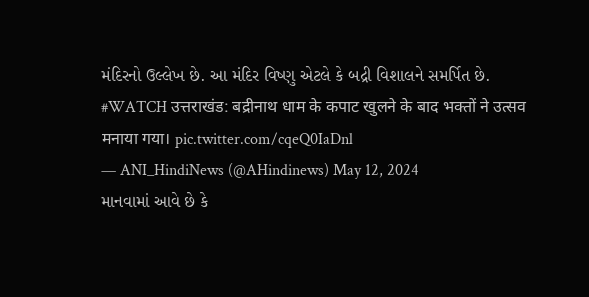મંદિરનો ઉલ્લેખ છે. આ મંદિર વિષ્ણુ એટલે કે બદ્રી વિશાલને સમર્પિત છે.
#WATCH उत्तराखंड: बद्रीनाथ धाम के कपाट खुलने के बाद भक्तों ने उत्सव मनाया गया। pic.twitter.com/cqeQ0IaDnl
— ANI_HindiNews (@AHindinews) May 12, 2024
માનવામાં આવે છે કે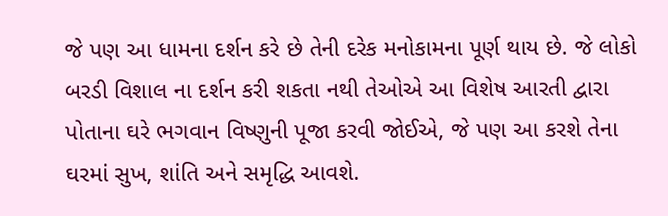જે પણ આ ધામના દર્શન કરે છે તેની દરેક મનોકામના પૂર્ણ થાય છે. જે લોકો બરડી વિશાલ ના દર્શન કરી શકતા નથી તેઓએ આ વિશેષ આરતી દ્વારા પોતાના ઘરે ભગવાન વિષ્ણુની પૂજા કરવી જોઈએ, જે પણ આ કરશે તેના ઘરમાં સુખ, શાંતિ અને સમૃદ્ધિ આવશે.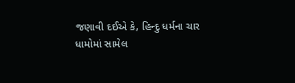જણાવી દઈએ કે, હિન્દુ ધર્મના ચાર ધામોમાં સામેલ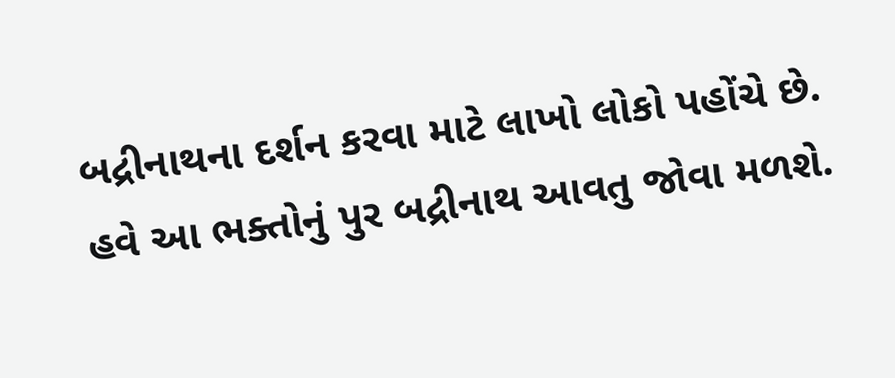બદ્રીનાથના દર્શન કરવા માટે લાખો લોકો પહોંચે છે. હવે આ ભક્તોનું પુર બદ્રીનાથ આવતુ જોવા મળશે.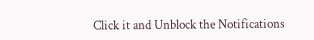Click it and Unblock the Notifications